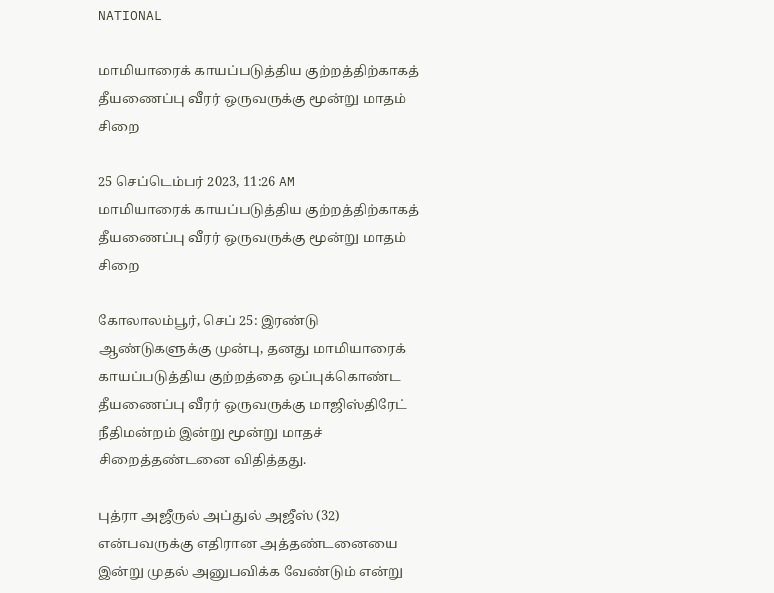NATIONAL

மாமியாரைக் காயப்படுத்திய குற்றத்திற்காகத் தீயணைப்பு வீரர் ஒருவருக்கு மூன்று மாதம் சிறை

25 செப்டெம்பர் 2023, 11:26 AM
மாமியாரைக் காயப்படுத்திய குற்றத்திற்காகத் தீயணைப்பு வீரர் ஒருவருக்கு மூன்று மாதம் சிறை

கோலாலம்பூர், செப் 25: இரண்டு ஆண்டுகளுக்கு முன்பு, தனது மாமியாரைக் காயப்படுத்திய குற்றத்தை ஒப்புக்கொண்ட தீயணைப்பு வீரர் ஒருவருக்கு மாஜிஸ்திரேட் நீதிமன்றம் இன்று மூன்று மாதச் சிறைத்தண்டனை விதித்தது.

புத்ரா அஜீருல் அப்துல் அஜீஸ் (32) என்பவருக்கு எதிரான அத்தண்டனையை இன்று முதல் அனுபவிக்க வேண்டும் என்று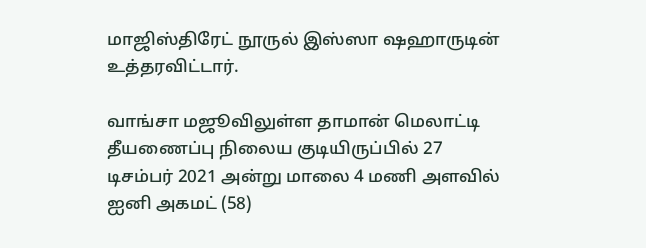மாஜிஸ்திரேட் நூருல் இஸ்ஸா ஷஹாருடின் உத்தரவிட்டார்.

வாங்சா மஜூவிலுள்ள தாமான் மெலாட்டி தீயணைப்பு நிலைய குடியிருப்பில் 27 டிசம்பர் 2021 அன்று மாலை 4 மணி அளவில் ஐனி அகமட் (58)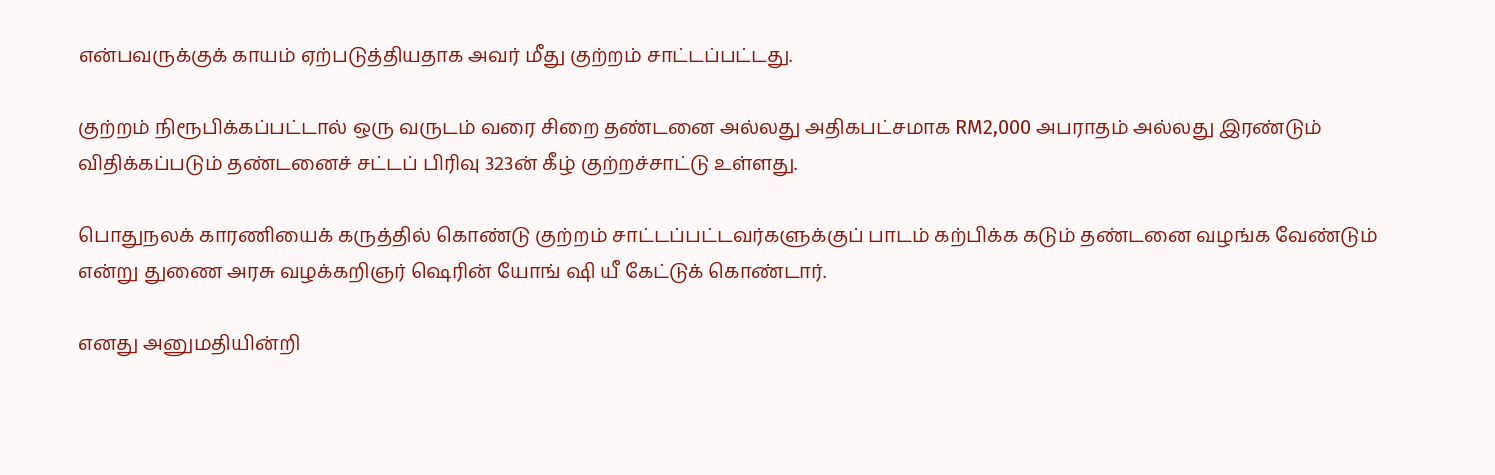என்பவருக்குக் காயம் ஏற்படுத்தியதாக அவர் மீது குற்றம் சாட்டப்பட்டது.

குற்றம் நிரூபிக்கப்பட்டால் ஒரு வருடம் வரை சிறை தண்டனை அல்லது அதிகபட்சமாக RM2,000 அபராதம் அல்லது இரண்டும் விதிக்கப்படும் தண்டனைச் சட்டப் பிரிவு 323ன் கீழ் குற்றச்சாட்டு உள்ளது.

பொதுநலக் காரணியைக் கருத்தில் கொண்டு குற்றம் சாட்டப்பட்டவர்களுக்குப் பாடம் கற்பிக்க கடும் தண்டனை வழங்க வேண்டும் என்று துணை அரசு வழக்கறிஞர் ஷெரின் யோங் ஷி யீ கேட்டுக் கொண்டார்.

எனது அனுமதியின்றி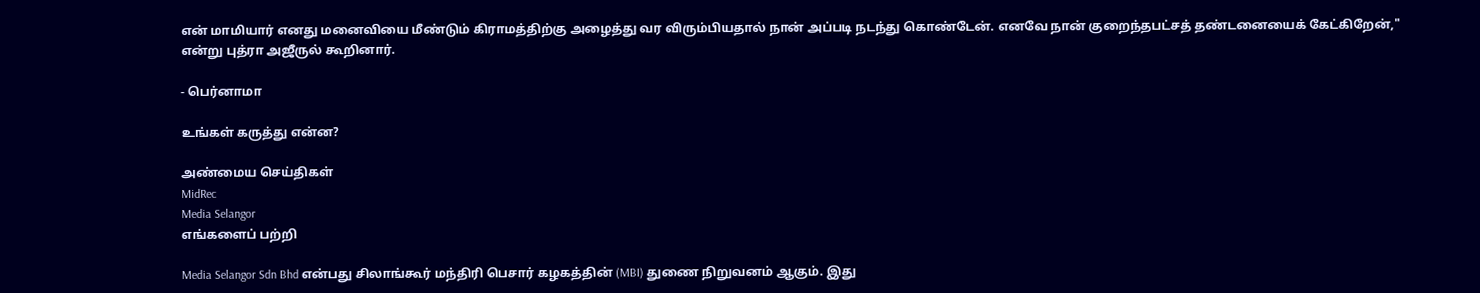என் மாமியார் எனது மனைவியை மீண்டும் கிராமத்திற்கு அழைத்து வர விரும்பியதால் நான் அப்படி நடந்து கொண்டேன். எனவே நான் குறைந்தபட்சத் தண்டனையைக் கேட்கிறேன்," என்று புத்ரா அஜீருல் கூறினார்.

- பெர்னாமா

உங்கள் கருத்து என்ன?

அண்மைய செய்திகள்
MidRec
Media Selangor
எங்களைப் பற்றி

Media Selangor Sdn Bhd என்பது சிலாங்கூர் மந்திரி பெசார் கழகத்தின் (MBI) துணை நிறுவனம் ஆகும். இது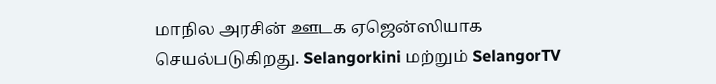மாநில அரசின் ஊடக ஏஜென்ஸியாக செயல்படுகிறது. Selangorkini மற்றும் SelangorTV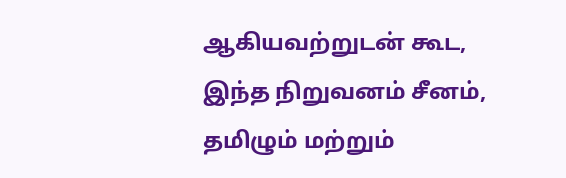ஆகியவற்றுடன் கூட, இந்த நிறுவனம் சீனம், தமிழும் மற்றும்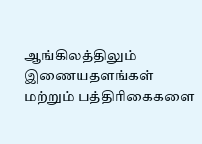ஆங்கிலத்திலும் இணையதளங்கள் மற்றும் பத்திரிகைகளை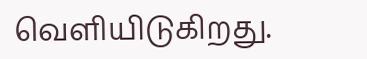வெளியிடுகிறது.